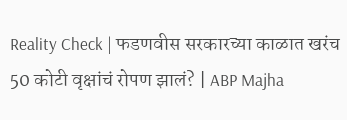Reality Check | फडणवीस सरकारच्या काळात खरंच 50 कोटी वृक्षांचं रोपण झालं? | ABP Majha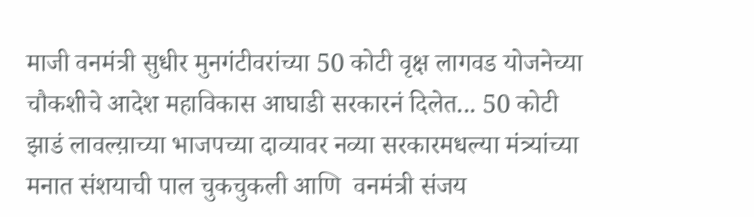माजी वनमंत्री सुधीर मुनगंटीवरांच्या 50 कोटी वृक्ष लागवड योजनेच्या चौकशीचे आदेश महाविकास आघाडी सरकारनं दिलेत... 50 कोटी झाडं लावल्य़ाच्या भाजपच्या दाव्यावर नव्या सरकारमधल्या मंत्र्यांच्या मनात संशयाची पाल चुकचुकली आणि  वनमंत्री संजय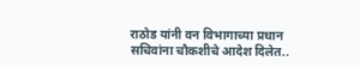राठोड यांनी वन विभागाच्या प्रधान सचिवांना चौकशीचे आदेश दिलेत..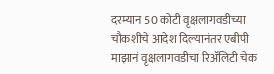दरम्यान 50 कोटी वृक्षलागवडीच्या चौकशीचे आदेश दिल्यानंतर एबीपी माझानं वृक्षलागवडीचा रिॲलिटी चेक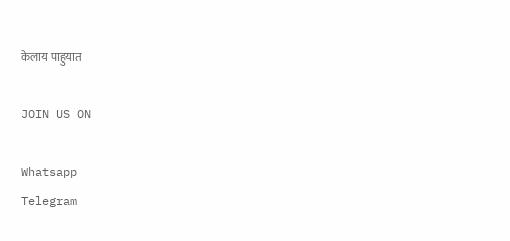केलाय पाहुयात

JOIN US ON

Whatsapp
Telegram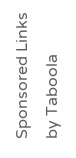Sponsored Links by Taboola